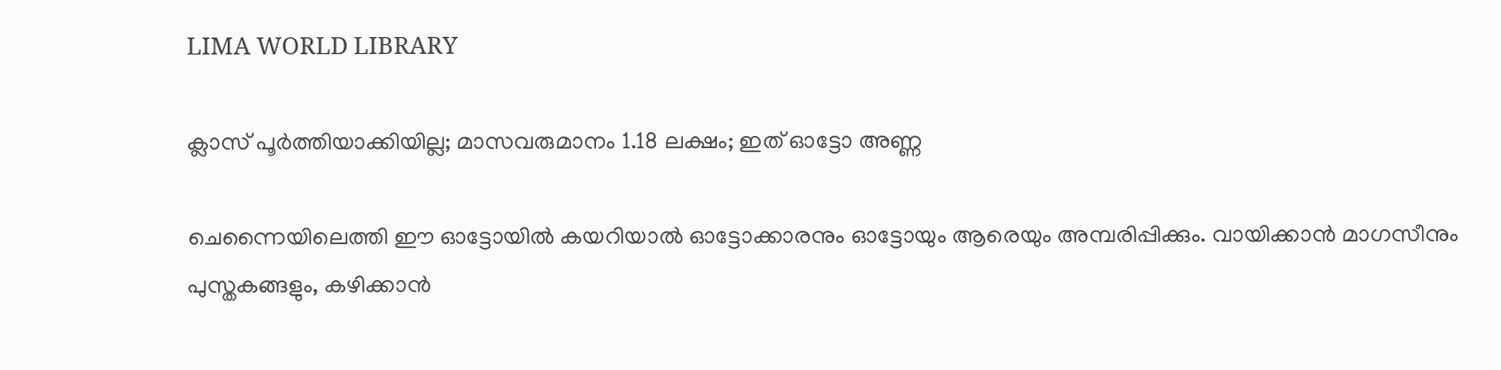LIMA WORLD LIBRARY

ക്ലാസ് പൂർത്തിയാക്കിയില്ല; മാസവരുമാനം 1.18 ലക്ഷം; ഇത് ഓട്ടോ അണ്ണ

ചെന്നൈയിലെത്തി ഈ ഓട്ടോയിൽ കയറിയാൽ ഓട്ടോക്കാരനും ഓട്ടോയും ആരെയും അമ്പരിപ്പിക്കും. വായിക്കാന്‍ മാഗസീനും പുസ്തകങ്ങളും, കഴിക്കാന്‍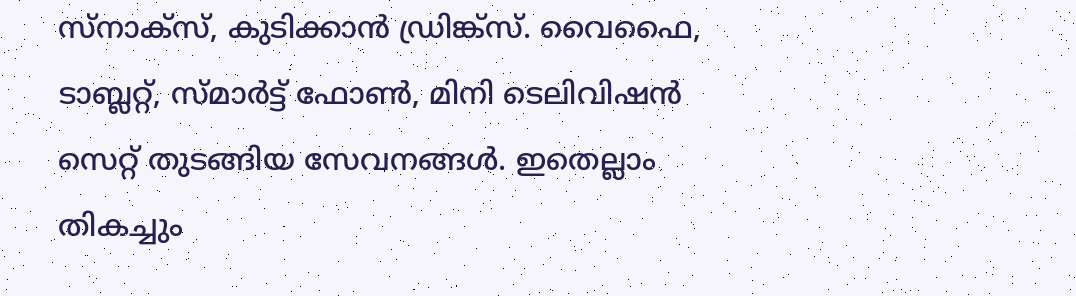സ്‌നാക്‌സ്, കുടിക്കാന്‍ ഡ്രിങ്ക്‌സ്. വൈഫൈ, ടാബ്ലറ്റ്, സ്മാര്‍ട്ട് ഫോണ്‍, മിനി ടെലിവിഷന്‍ സെറ്റ് തുടങ്ങിയ സേവനങ്ങൾ. ഇതെല്ലാം തികച്ചും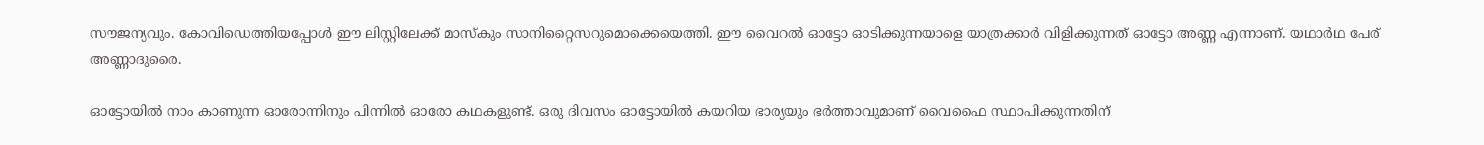സൗജന്യവും. കോവിഡെത്തിയപ്പോൾ ഈ ലിസ്റ്റിലേക്ക് മാസ്കും സാനിറ്റൈസറുമൊക്കെയെത്തി. ഈ വൈറൽ ഓട്ടോ ഓടിക്കുന്നയാളെ യാത്രക്കാർ വിളിക്കുന്നത് ഓട്ടോ അണ്ണ എന്നാണ്. യഥാർഥ പേര് അണ്ണാദുരൈ.

ഓട്ടോയിൽ നാം കാണുന്ന ഓരോന്നിനും പിന്നിൽ ഓരോ കഥകളുണ്ട്. ഒരു ദിവസം ഓട്ടോയില്‍ കയറിയ ഭാര്യയും ഭർത്താവുമാണ് വൈഫൈ സ്ഥാപിക്കുന്നതിന്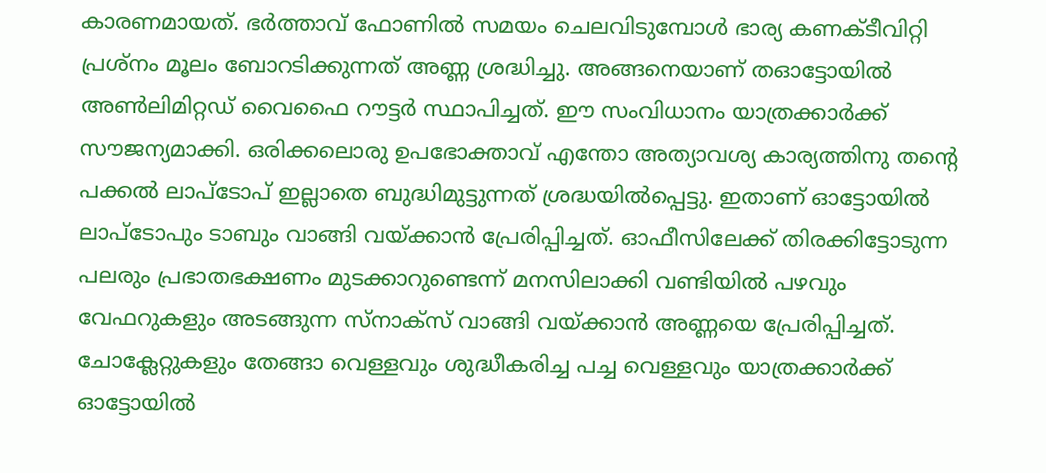കാരണ‌മായത്. ഭര്‍ത്താവ് ഫോണില്‍ സമയം ചെലവിടുമ്പോള്‍ ഭാര്യ കണക്ടീവിറ്റി പ്രശ്‌നം മൂലം ബോറടിക്കുന്നത് അണ്ണ ശ്രദ്ധിച്ചു. അങ്ങനെയാണ് തഓട്ടോയില്‍ അണ്‍ലിമിറ്റഡ് വൈഫൈ റൗട്ടര്‍ സ്ഥാപിച്ചത്. ഈ സംവിധാനം യാത്രക്കാര്‍ക്ക് സൗജന്യമാക്കി. ഒരിക്കലൊരു ഉപഭോക്താവ് എന്തോ അത്യാവശ്യ കാര്യത്തിനു തന്റെ പക്കല്‍ ലാപ്‌ടോപ് ഇല്ലാതെ ബുദ്ധിമുട്ടുന്നത് ശ്രദ്ധയില്‍പ്പെട്ടു. ഇതാണ് ഓട്ടോയില്‍ ലാപ്‌ടോപും ടാബും വാങ്ങി വയ്ക്കാന്‍ പ്രേരിപ്പിച്ചത്. ഓഫീസിലേക്ക് തിരക്കിട്ടോടുന്ന പലരും പ്രഭാതഭക്ഷണം മുടക്കാറുണ്ടെന്ന് മനസിലാക്കി വണ്ടിയില്‍ പഴവും വേഫറുകളും അടങ്ങുന്ന സ്‌നാക്‌സ് വാങ്ങി വയ്ക്കാന്‍ അണ്ണയെ പ്രേരിപ്പിച്ചത്. ചോക്ലേറ്റുകളും തേങ്ങാ വെള്ളവും ശുദ്ധീകരിച്ച പച്ച വെള്ളവും യാത്രക്കാര്‍ക്ക് ഓട്ടോയില്‍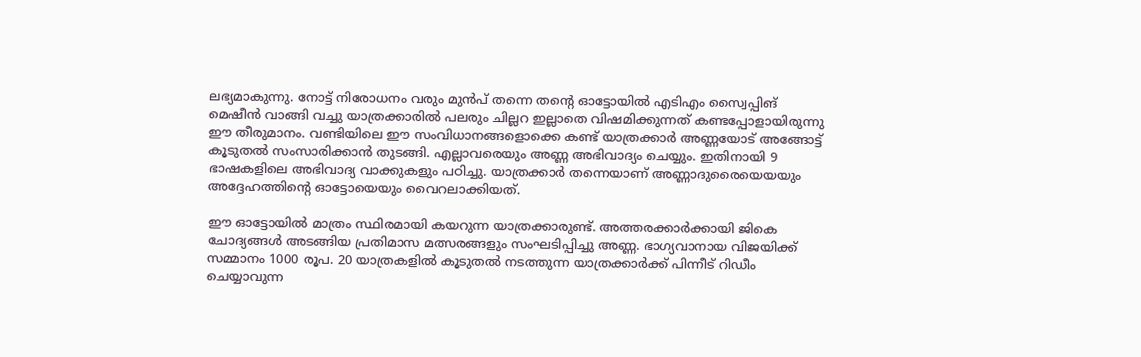ലഭ്യമാകുന്നു. നോട്ട് നിരോധനം വരും മുന്‍പ് തന്നെ തന്റെ ഓട്ടോയില്‍ എടിഎം സ്വൈപ്പിങ് മെഷീന്‍ വാങ്ങി വച്ചു യാത്രക്കാരില്‍ പലരും ചില്ലറ ഇല്ലാതെ വിഷമിക്കുന്നത് കണ്ടപ്പോളായിരുന്നു ഈ തീരുമാനം. വണ്ടിയിലെ ഈ സംവിധാനങ്ങളൊക്കെ കണ്ട് യാത്രക്കാര്‍ അണ്ണയോട് അങ്ങോട്ട് കൂടുതല്‍ സംസാരിക്കാന്‍ തുടങ്ങി. എല്ലാവരെയും അണ്ണ അഭിവാദ്യം ചെയ്യും. ഇതിനായി 9 ഭാഷകളിലെ അഭിവാദ്യ വാക്കുകളും പഠിച്ചു. യാത്രക്കാർ തന്നെയാണ് അണ്ണാദുരൈയെയയും അദ്ദേഹത്തിന്റെ ഓട്ടോയെയും വൈറലാക്കിയത്.

ഈ ഓട്ടോയില്‍ മാത്രം സ്ഥിരമായി കയറുന്ന യാത്രക്കാരുണ്ട്. അത്തരക്കാർക്കായി ജികെ ചോദ്യങ്ങള്‍ അടങ്ങിയ പ്രതിമാസ മത്സരങ്ങളും സംഘടിപ്പിച്ചു അണ്ണ. ഭാഗ്യവാനായ വിജയിക്ക് സമ്മാനം 1000 രൂപ. 20 യാത്രകളില്‍ കൂടുതല്‍ നടത്തുന്ന യാത്രക്കാര്‍ക്ക് പിന്നീട് റിഡീം ചെയ്യാവുന്ന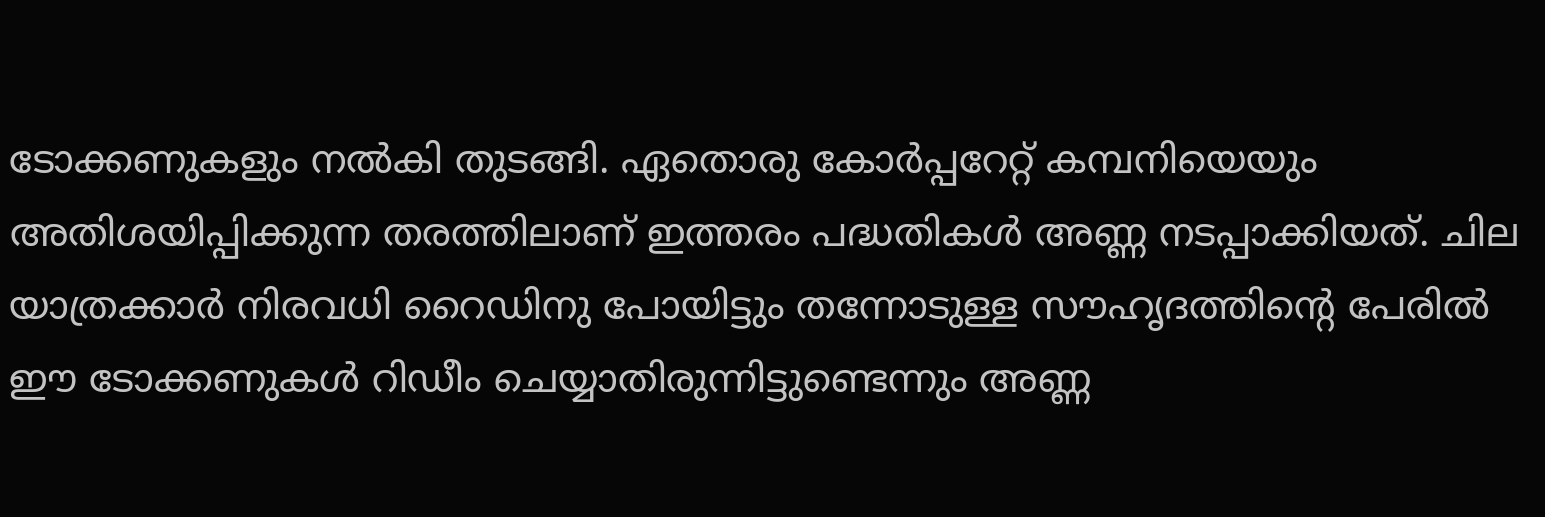ടോക്കണുകളും നല്‍കി തുടങ്ങി. ഏതൊരു കോര്‍പ്പറേറ്റ് കമ്പനിയെയും അതിശയിപ്പിക്കുന്ന തരത്തിലാണ് ഇത്തരം പദ്ധതികള്‍ അണ്ണ നടപ്പാക്കിയത്. ചില യാത്രക്കാര്‍ നിരവധി റൈഡിനു പോയിട്ടും തന്നോടുള്ള സൗഹൃദത്തിന്റെ പേരില്‍ ഈ ടോക്കണുകള്‍ റിഡീം ചെയ്യാതിരുന്നിട്ടുണ്ടെന്നും അണ്ണ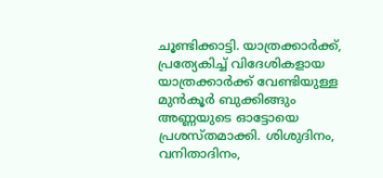ചൂണ്ടിക്കാട്ടി. യാത്രക്കാര്‍ക്ക്, പ്രത്യേകിച്ച് വിദേശികളായ യാത്രക്കാര്‍ക്ക് വേണ്ടിയുള്ള മുന്‍കൂര്‍ ബുക്കിങ്ങും അണ്ണയുടെ ഓട്ടോയെ പ്രശസ്തമാക്കി. ശിശുദിനം, വനിതാദിനം,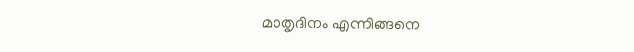മാതൃദിനം എന്നിങ്ങനെ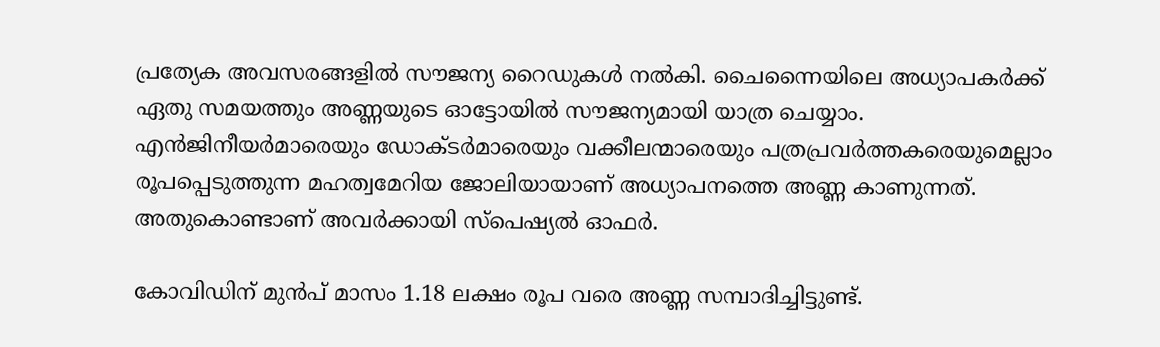പ്രത്യേക അവസരങ്ങളില്‍ സൗജന്യ റൈഡുകള്‍ നല്‍കി. ചൈന്നൈയിലെ അധ്യാപകര്‍ക്ക് ഏതു സമയത്തും അണ്ണയുടെ ഓട്ടോയില്‍ സൗജന്യമായി യാത്ര ചെയ്യാം. എന്‍ജിനീയര്‍മാരെയും ഡോക്ടര്‍മാരെയും വക്കീലന്മാരെയും പത്രപ്രവര്‍ത്തകരെയുമെല്ലാം രൂപപ്പെടുത്തുന്ന മഹത്വമേറിയ ജോലിയായാണ് അധ്യാപനത്തെ അണ്ണ കാണുന്നത്. അതുകൊണ്ടാണ് അവർക്കായി സ്‌പെഷ്യല്‍ ഓഫര്‍.

കോവിഡിന് മുന്‍പ് മാസം 1.18 ലക്ഷം രൂപ വരെ അണ്ണ സമ്പാദിച്ചിട്ടുണ്ട്.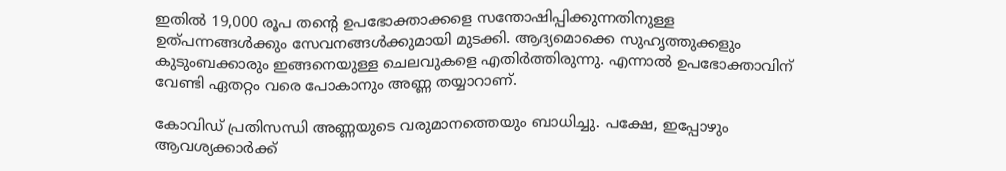ഇതില്‍ 19,000 രൂപ തന്റെ ഉപഭോക്താക്കളെ സന്തോഷിപ്പിക്കുന്നതിനുള്ള ഉത്പന്നങ്ങള്‍ക്കും സേവനങ്ങള്‍ക്കുമായി മുടക്കി. ആദ്യമൊക്കെ സുഹൃത്തുക്കളും കുടുംബക്കാരും ഇങ്ങനെയുള്ള ചെലവുകളെ എതിർത്തിരുന്നു. എന്നാല്‍ ഉപഭോക്താവിന് വേണ്ടി ഏതറ്റം വരെ പോകാനും അണ്ണ തയ്യാറാണ്.

കോവിഡ് പ്രതിസന്ധി അണ്ണയുടെ വരുമാനത്തെയും ബാധിച്ചു. പക്ഷേ, ഇപ്പോഴും ആവശ്യക്കാര്‍ക്ക്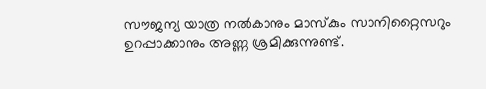സൗജന്യ യാത്ര നല്‍കാനും മാസ്‌കും സാനിറ്റൈസറും ഉറപ്പാക്കാനും അണ്ണ ശ്രമിക്കുന്നുണ്ട്.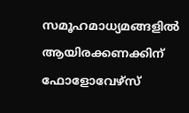സമൂഹമാധ്യമങ്ങളിൽ ആയിരക്കണക്കിന് ഫോളോവേഴ്സ്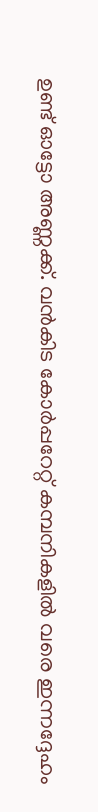ഉണ്ട് ഓട്ടോ അണ്ണക്ക്. വൻകിട കോർപ്പറേറ്റ് കമ്പനികളിൽ വരെ ഇന്നദ്ദേഹം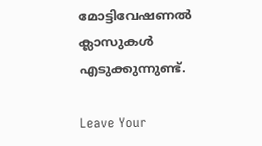മോട്ടിവേഷണൽ ക്ലാസുകൾ എടുക്കുന്നുണ്ട്.

Leave Your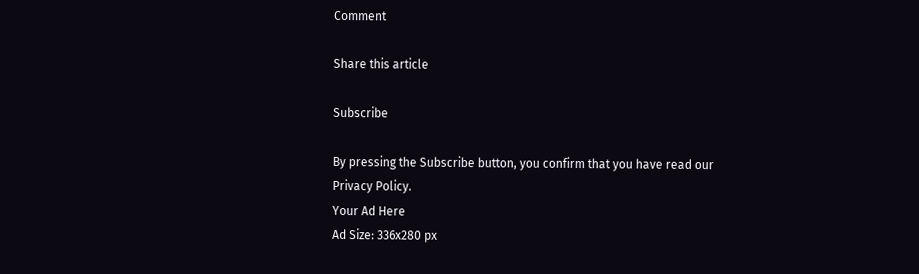Comment

Share this article

Subscribe

By pressing the Subscribe button, you confirm that you have read our Privacy Policy.
Your Ad Here
Ad Size: 336x280 px